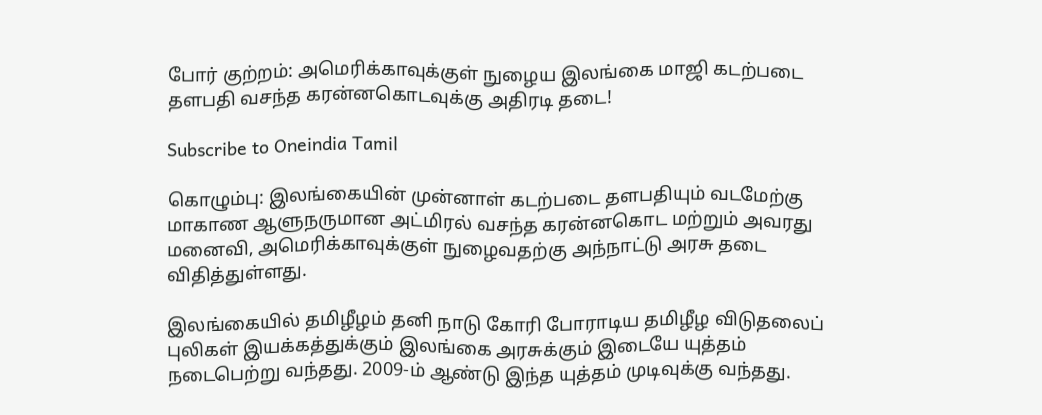போர் குற்றம்: அமெரிக்காவுக்குள் நுழைய இலங்கை மாஜி கடற்படை தளபதி வசந்த கரன்னகொடவுக்கு அதிரடி தடை!

Subscribe to Oneindia Tamil

கொழும்பு: இலங்கையின் முன்னாள் கடற்படை தளபதியும் வடமேற்கு மாகாண ஆளுநருமான அட்மிரல் வசந்த கரன்னகொட மற்றும் அவரது மனைவி, அமெரிக்காவுக்குள் நுழைவதற்கு அந்நாட்டு அரசு தடை விதித்துள்ளது.

இலங்கையில் தமிழீழம் தனி நாடு கோரி போராடிய தமிழீழ விடுதலைப் புலிகள் இயக்கத்துக்கும் இலங்கை அரசுக்கும் இடையே யுத்தம் நடைபெற்று வந்தது. 2009-ம் ஆண்டு இந்த யுத்தம் முடிவுக்கு வந்தது.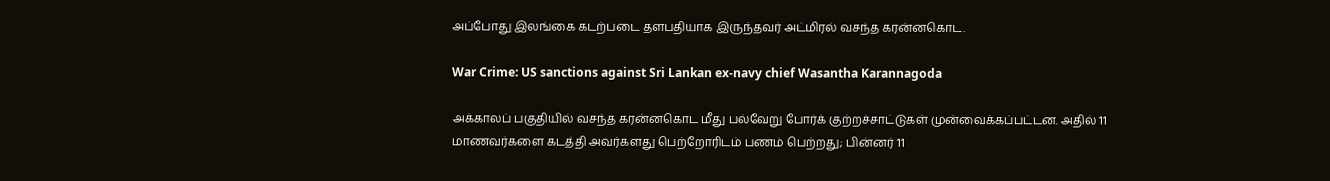அப்போது இலங்கை கடற்படை தளபதியாக இருந்தவர் அட்மிரல் வசந்த கரன்னகொட.

War Crime: US sanctions against Sri Lankan ex-navy chief Wasantha Karannagoda

அக்காலப் பகுதியில் வசந்த கரன்னகொட மீது பல்வேறு போர்க் குற்றச்சாட்டுகள் முன்வைக்கப்பட்டன. அதில் 11 மாணவர்களை கடத்தி அவர்களது பெற்றோரிடம் பணம் பெற்றது; பின்னர் 11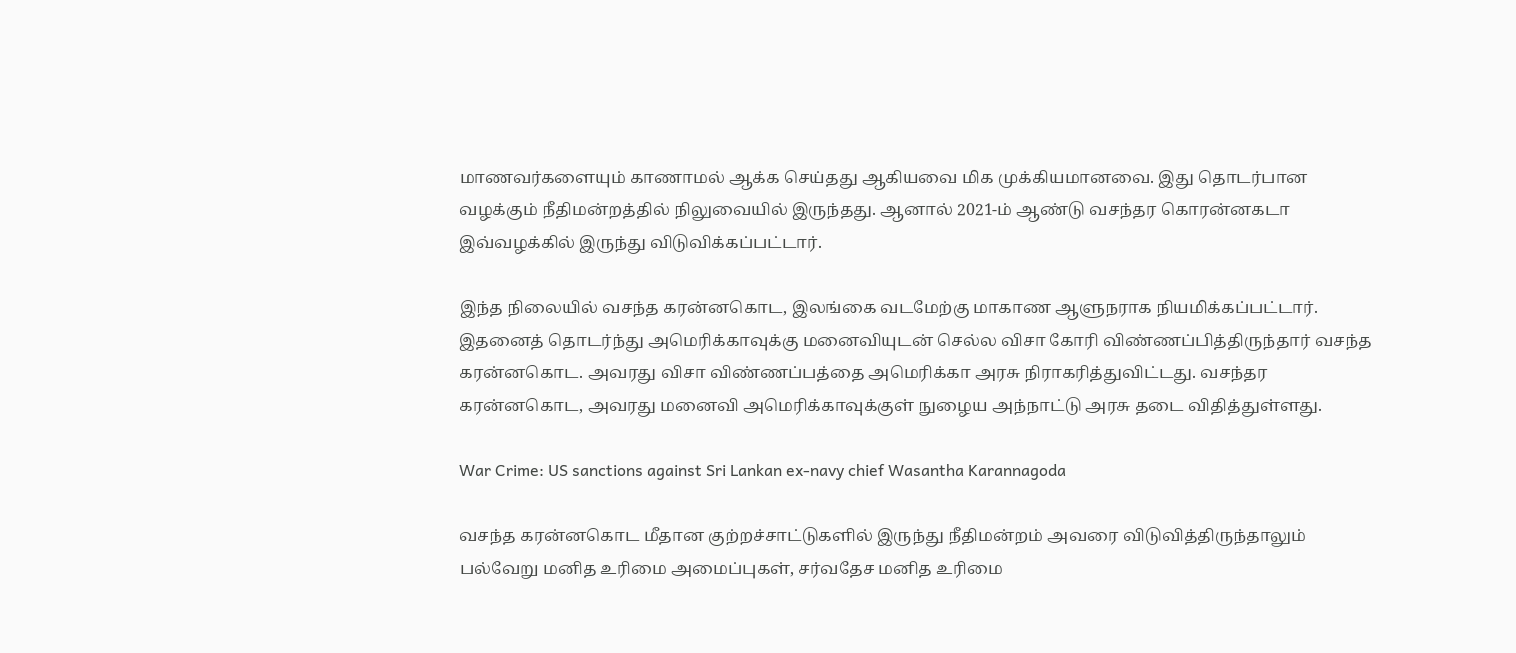மாணவர்களையும் காணாமல் ஆக்க செய்தது ஆகியவை மிக முக்கியமானவை. இது தொடர்பான வழக்கும் நீதிமன்றத்தில் நிலுவையில் இருந்தது. ஆனால் 2021-ம் ஆண்டு வசந்தர கொரன்னகடா இவ்வழக்கில் இருந்து விடுவிக்கப்பட்டார்.

இந்த நிலையில் வசந்த கரன்னகொட, இலங்கை வடமேற்கு மாகாண ஆளுநராக நியமிக்கப்பட்டார். இதனைத் தொடர்ந்து அமெரிக்காவுக்கு மனைவியுடன் செல்ல விசா கோரி விண்ணப்பித்திருந்தார் வசந்த கரன்னகொட. அவரது விசா விண்ணப்பத்தை அமெரிக்கா அரசு நிராகரித்துவிட்டது. வசந்தர கரன்னகொட, அவரது மனைவி அமெரிக்காவுக்குள் நுழைய அந்நாட்டு அரசு தடை விதித்துள்ளது.

War Crime: US sanctions against Sri Lankan ex-navy chief Wasantha Karannagoda

வசந்த கரன்னகொட மீதான குற்றச்சாட்டுகளில் இருந்து நீதிமன்றம் அவரை விடுவித்திருந்தாலும் பல்வேறு மனித உரிமை அமைப்புகள், சர்வதேச மனித உரிமை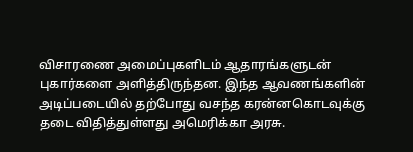விசாரணை அமைப்புகளிடம் ஆதாரங்களுடன் புகார்களை அளித்திருந்தன. இந்த ஆவணங்களின் அடிப்படையில் தற்போது வசந்த கரன்னகொடவுக்கு தடை விதித்துள்ளது அமெரிக்கா அரசு.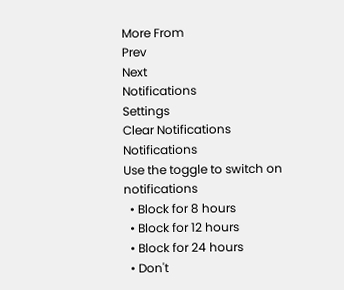More From
Prev
Next
Notifications
Settings
Clear Notifications
Notifications
Use the toggle to switch on notifications
  • Block for 8 hours
  • Block for 12 hours
  • Block for 24 hours
  • Don't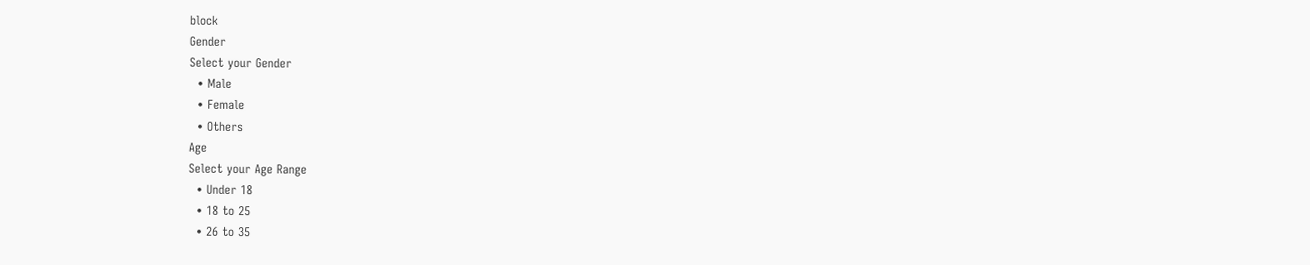block
Gender
Select your Gender
  • Male
  • Female
  • Others
Age
Select your Age Range
  • Under 18
  • 18 to 25
  • 26 to 35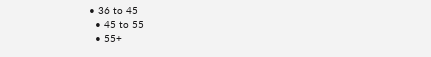• 36 to 45
  • 45 to 55
  • 55+